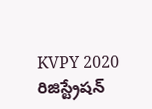KVPY 2020 రిజిస్ట్రేషన్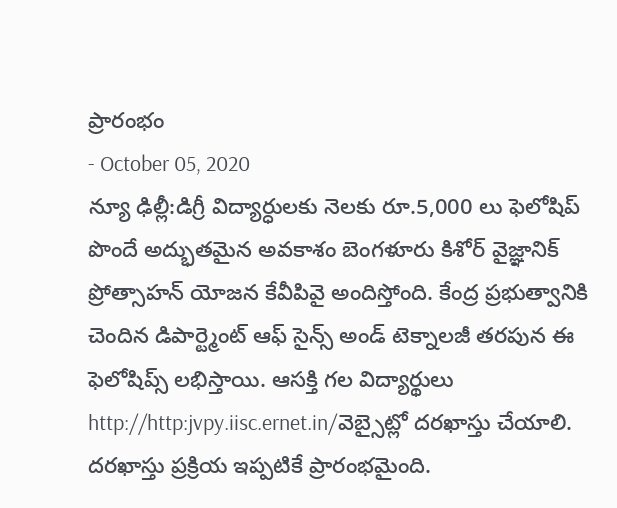ప్రారంభం
- October 05, 2020
న్యూ ఢిల్లీ:డిగ్రీ విద్యార్ధులకు నెలకు రూ.5,000 లు ఫెలోషిప్ పొందే అద్భుతమైన అవకాశం బెంగళూరు కిశోర్ వైజ్ఞానిక్ ప్రోత్సాహన్ యోజన కేవీపివై అందిస్తోంది. కేంద్ర ప్రభుత్వానికి చెందిన డిపార్ట్మెంట్ ఆఫ్ సైన్స్ అండ్ టెక్నాలజీ తరపున ఈ ఫెలోషిప్స్ లభిస్తాయి. ఆసక్తి గల విద్యార్థులు http://http:jvpy.iisc.ernet.in/వెబ్సైట్లో దరఖాస్తు చేయాలి. దరఖాస్తు ప్రక్రియ ఇప్పటికే ప్రారంభమైంది.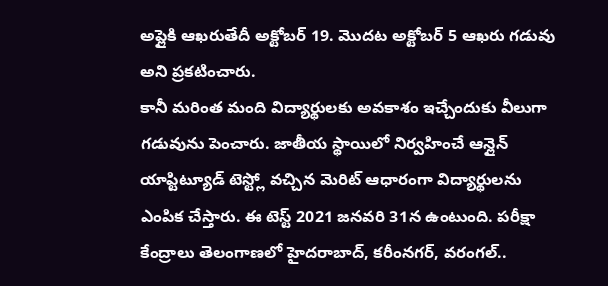అప్లైకి ఆఖరుతేదీ అక్టోబర్ 19. మొదట అక్టోబర్ 5 ఆఖరు గడువు అని ప్రకటించారు.
కానీ మరింత మంది విద్యార్థులకు అవకాశం ఇచ్చేందుకు వీలుగా గడువును పెంచారు. జాతీయ స్థాయిలో నిర్వహించే ఆన్లైన్ యాప్టిట్యూడ్ టెస్ట్లో వచ్చిన మెరిట్ ఆధారంగా విద్యార్థులను ఎంపిక చేస్తారు. ఈ టెస్ట్ 2021 జనవరి 31న ఉంటుంది. పరీక్షా కేంద్రాలు తెలంగాణలో హైదరాబాద్, కరీంనగర్, వరంగల్..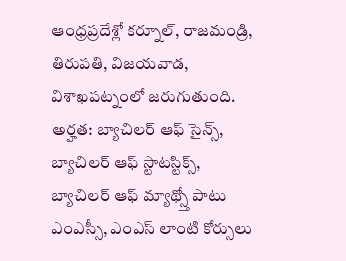ఆంధ్రప్రదేశ్లో కర్నూల్, రాజమండ్రి, తిరుపతి, విజయవాడ, విశాఖపట్నంలో జరుగుతుంది. అర్హత: బ్యాచిలర్ ఆఫ్ సైన్స్, బ్యాచిలర్ ఆఫ్ స్టాటస్టిక్స్, బ్యాచిలర్ ఆఫ్ మ్యాథ్స్తో పాటు ఎంఎస్సీ, ఎంఎస్ లాంటి కోర్సులు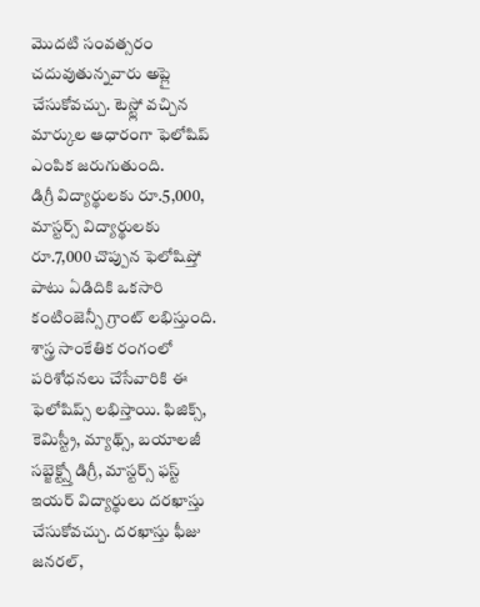మొదటి సంవత్సరం చదువుతున్నవారు అప్లై చేసుకోవచ్చు. టెస్ట్లో వచ్చిన మార్కుల ఆధారంగా ఫెలోషిప్ ఎంపిక జరుగుతుంది.
డిగ్రీ విద్యార్థులకు రూ.5,000, మాస్టర్స్ విద్యార్థులకు రూ.7,000 చొప్పున ఫెలోషిప్తో పాటు ఏడిదికి ఒకసారి కంటింజెన్సీ గ్రాంట్ లభిస్తుంది. శాస్త్ర సాంకేతిక రంగంలో పరిశోధనలు చేసేవారికి ఈ ఫెలోషిప్స్ లభిస్తాయి. ఫిజిక్స్, కెమిస్ట్రీ, మ్యాథ్స్, బయాలజీ సబ్జెక్ట్స్తో డిగ్రీ, మాస్టర్స్ ఫస్ట్ ఇయర్ విద్యార్థులు దరఖాస్తు చేసుకోవచ్చు. దరఖాస్తు ఫీజు జనరల్,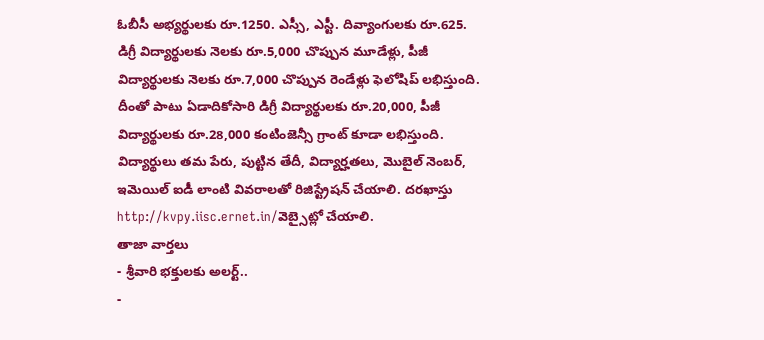ఓబీసీ అభ్యర్థులకు రూ.1250. ఎస్సీ, ఎస్టీ. దివ్యాంగులకు రూ.625.
డిగ్రీ విద్యార్థులకు నెలకు రూ.5,000 చొప్పున మూడేళ్లు, పీజీ విద్యార్థులకు నెలకు రూ.7,000 చొప్పున రెండేళ్లు ఫెలోషిప్ లభిస్తుంది. దీంతో పాటు ఏడాదికోసారి డిగ్రీ విద్యార్థులకు రూ.20,000, పీజీ విద్యార్థులకు రూ.28,000 కంటింజెన్సీ గ్రాంట్ కూడా లభిస్తుంది. విద్యార్థులు తమ పేరు, పుట్టిన తేదీ, విద్యార్హతలు, మొబైల్ నెంబర్, ఇమెయిల్ ఐడీ లాంటి వివరాలతో రిజిస్ట్రేషన్ చేయాలి. దరఖాస్తు http://kvpy.iisc.ernet.in/వెబ్సైట్లో చేయాలి.
తాజా వార్తలు
- శ్రీవారి భక్తులకు అలర్ట్..
-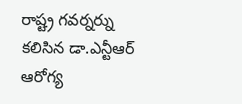రాష్ట్ర గవర్నర్ను కలిసిన డా.ఎన్టీఆర్ ఆరోగ్య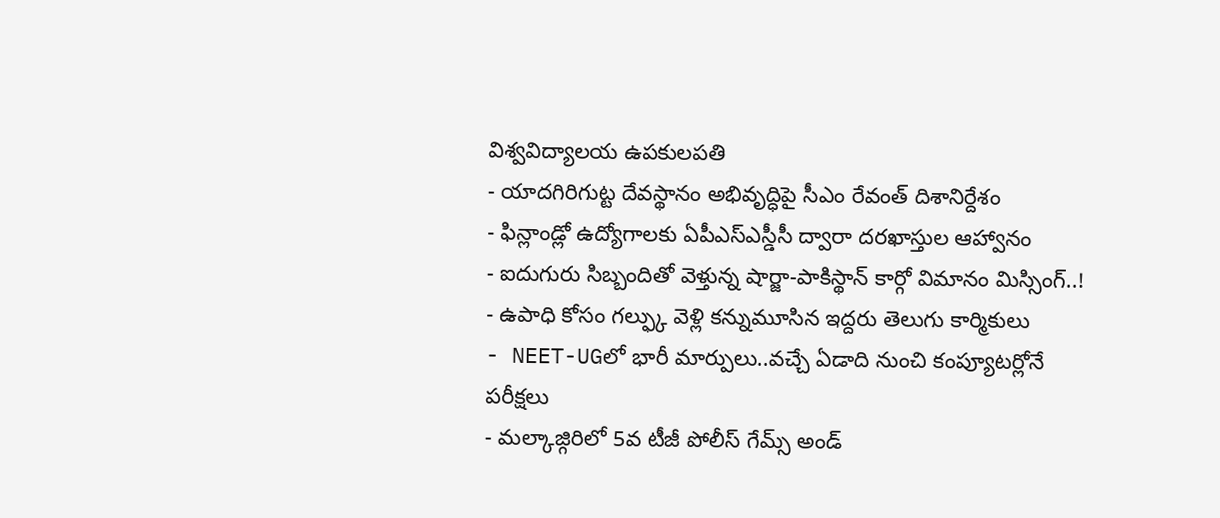విశ్వవిద్యాలయ ఉపకులపతి
- యాదగిరిగుట్ట దేవస్థానం అభివృద్ధిపై సీఎం రేవంత్ దిశానిర్దేశం
- ఫిన్లాండ్లో ఉద్యోగాలకు ఏపీఎస్ఎస్డీసీ ద్వారా దరఖాస్తుల ఆహ్వానం
- ఐదుగురు సిబ్బందితో వెళ్తున్న షార్జా-పాకిస్థాన్ కార్గో విమానం మిస్సింగ్..!
- ఉపాధి కోసం గల్ఫ్కు వెళ్లి కన్నుమూసిన ఇద్దరు తెలుగు కార్మికులు
- NEET-UGలో భారీ మార్పులు..వచ్చే ఏడాది నుంచి కంప్యూటర్లోనే పరీక్షలు
- మల్కాజ్గిరిలో 5వ టీజీ పోలీస్ గేమ్స్ అండ్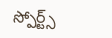స్పోర్ట్స్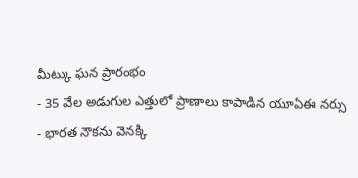మీట్కు ఘన ప్రారంభం
- 35 వేల అడుగుల ఎత్తులో ప్రాణాలు కాపాడిన యూఏఈ నర్సు
- భారత నౌకను వెనక్కి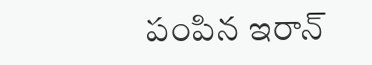పంపిన ఇరాన్